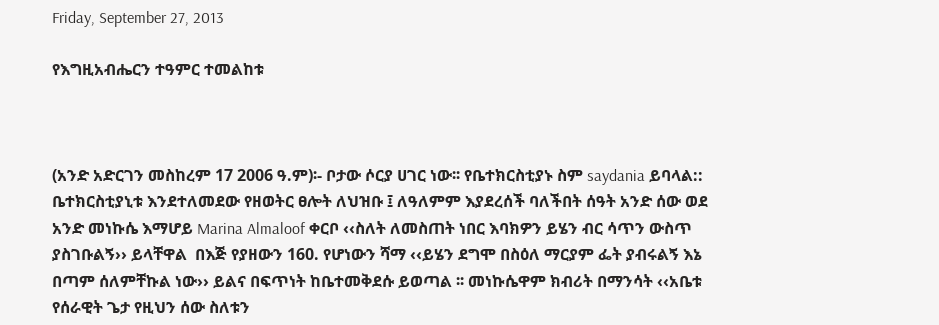Friday, September 27, 2013

የእግዚአብሔርን ተዓምር ተመልከቱ



(አንድ አድርገን መስከረም 17 2006 ዓ.ም)፡- ቦታው ሶርያ ሀገር ነው፡፡ የቤተክርስቲያኑ ስም saydania ይባላል:: ቤተክርስቲያኒቱ እንደተለመደው የዘወትር ፀሎት ለህዝቡ ፤ ለዓለምም እያደረሰች ባለችበት ሰዓት አንድ ሰው ወደ አንድ መነኩሴ እማሆይ Marina Almaloof ቀርቦ ‹‹ስለት ለመስጠት ነበር እባክዎን ይሄን ብር ሳጥን ውስጥ ያስገቡልኝ›› ይላቸዋል  በእጅ የያዘውን 160. የሆነውን ሻማ ‹‹ይሄን ደግሞ በስዕለ ማርያም ፌት ያብሩልኝ እኔ በጣም ሰለምቸኩል ነው›› ይልና በፍጥነት ከቤተመቅደሱ ይወጣል ፡፡ መነኩሴዋም ክብሪት በማንሳት ‹‹አቤቱ የሰራዊት ጌታ የዚህን ሰው ስለቱን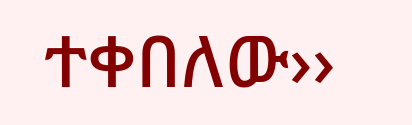ተቀበለው››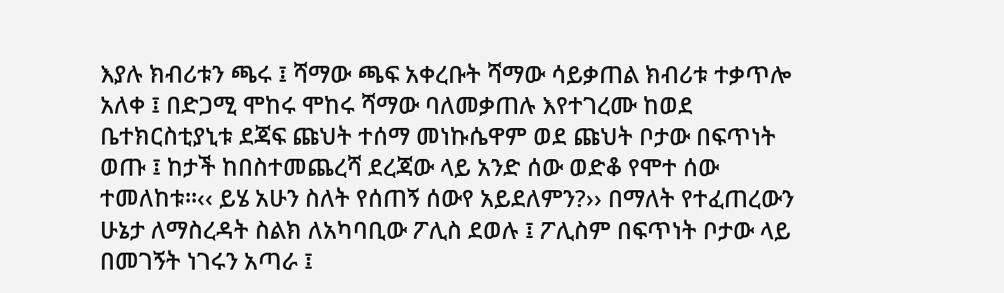እያሉ ክብሪቱን ጫሩ ፤ ሻማው ጫፍ አቀረቡት ሻማው ሳይቃጠል ክብሪቱ ተቃጥሎ አለቀ ፤ በድጋሚ ሞከሩ ሞከሩ ሻማው ባለመቃጠሉ እየተገረሙ ከወደ ቤተክርስቲያኒቱ ደጃፍ ጩህት ተሰማ መነኩሴዋም ወደ ጩህት ቦታው በፍጥነት ወጡ ፤ ከታች ከበስተመጨረሻ ደረጃው ላይ አንድ ሰው ወድቆ የሞተ ሰው ተመለከቱ፡፡‹‹ ይሄ አሁን ስለት የሰጠኝ ሰውየ አይደለምን?›› በማለት የተፈጠረውን ሁኔታ ለማስረዳት ስልክ ለአካባቢው ፖሊስ ደወሉ ፤ ፖሊስም በፍጥነት ቦታው ላይ በመገኝት ነገሩን አጣራ ፤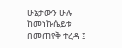ሁኔታውን ሁሉ ከመነኩሴይቱ በመጠየቅ ተረዳ ፤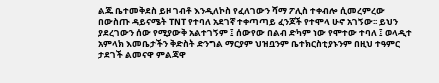ልጁ ቤተመቅደስ ይዞ ገብቶ እንዲለኮስ የፈለገውን ሻማ ፖሊስ ተቀብሎ ሲመረምረው በውስጡ ዳይናሜት TNT የተባለ አደገኛ ተቀጣጣይ ፈንጆች የተሞላ ሁኖ አገኝው፡፡ ይህን ያደረገውን ሰው የሚያውቅ አልተገኝም ፤ ሰውየው በልብ ድካም ነው የሞተው ተባለ ፤ ወላዲተ አምላክ እመቤታችን ቅድስት ድንግል ማርያም ህዝቧንም ቤተክርስቲያኑንም በዚህ ተዓምር ታደገች ልመናዋ ምልጃዋ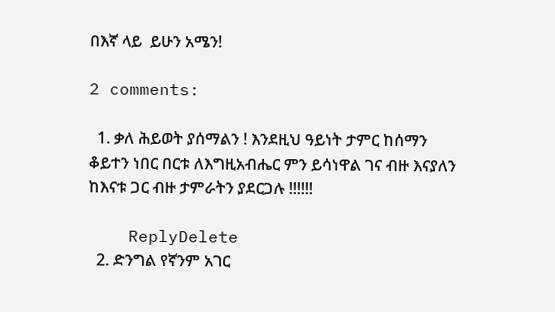በእኛ ላይ  ይሁን አሜን!

2 comments:

  1. ቃለ ሕይወት ያሰማልን ! እንደዚህ ዓይነት ታምር ከሰማን ቆይተን ነበር በርቱ ለእግዚአብሔር ምን ይሳነዋል ገና ብዙ እናያለን ከእናቱ ጋር ብዙ ታምራትን ያደርጋሉ !!!!!!

    ReplyDelete
  2. ድንግል የኛንም አገር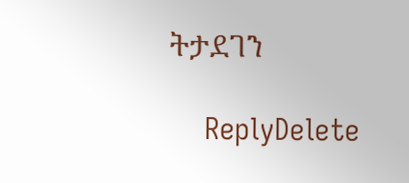ትታደገን

    ReplyDelete